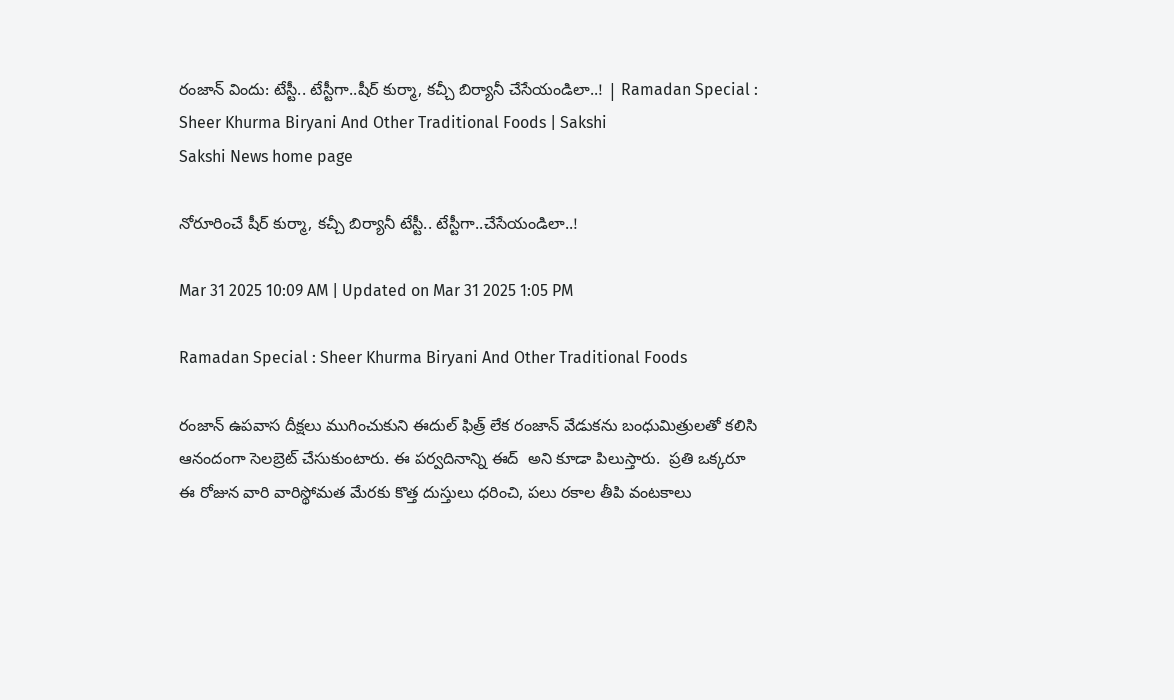రంజాన్‌ విందు: టేస్టీ.. టేస్టీగా..షీర్‌ కుర్మా, కచ్చీ బిర్యానీ చేసేయండిలా..! | Ramadan Special : Sheer Khurma Biryani And Other Traditional Foods | Sakshi
Sakshi News home page

నోరూరించే షీర్‌ కుర్మా, కచ్చీ బిర్యానీ టేస్టీ.. టేస్టీగా..చేసేయండిలా..!

Mar 31 2025 10:09 AM | Updated on Mar 31 2025 1:05 PM

Ramadan Special : Sheer Khurma Biryani And Other Traditional Foods

రంజాన్‌ ఉపవాస దీక్షలు ముగించుకుని ఈదుల్‌ ఫిత్ర్‌ లేక రంజాన్‌ వేడుకను బంధుమిత్రులతో కలిసి ఆనందంగా సెలబ్రెట్‌ చేసుకుంటారు. ఈ పర్వదినాన్ని ఈద్‌  అని కూడా పిలుస్తారు.  ప్రతి ఒక్కరూ ఈ రోజున వారి వారిస్థోమత మేరకు కొత్త దుస్తులు ధరించి, పలు రకాల తీపి వంటకాలు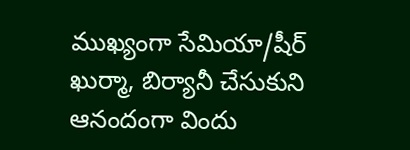ముఖ్యంగా సేమియా/షీర్‌ ఖుర్మా, బిర్యానీ చేసుకుని ఆనందంగా విందు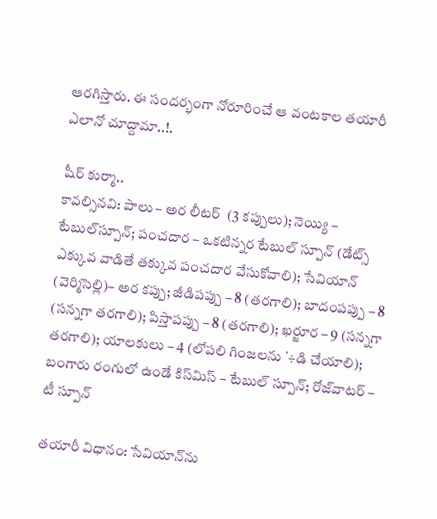ఆరగిస్తారు. ఈ సందర్భంగా నోరూరించే ఆ వంటకాల తయారీ ఎలానో చూద్దామా..!.

షీర్‌ కుర్మా..
కావల్సినవి: పాలు – అర లీటర్‌  (3 కప్పులు); నెయ్యి – టేబుల్‌స్పూన్‌; పంచదార – ఒకటిన్నర టేబుల్‌ స్పూన్‌ (డేట్స్‌ ఎక్కువ వాడితే తక్కువ పంచదార వేసుకోవాలి); సేవియాన్‌ (వెర్మిసెల్లి)– అర కప్పు; జీడిపప్పు – 8 (తరగాలి); బాదంపప్పు – 8 (సన్నగా తరగాలి); పిస్తాపప్పు – 8 (తరగాలి); ఖర్జూర – 9 (సన్నగా తరగాలి); యాలకులు – 4 (లోపలి గింజలను ΄÷డి చేయాలి); బంగారు రంగులో ఉండే కిస్‌మిస్‌ – టేబుల్‌ స్పూన్‌; రోజ్‌వాటర్‌ – టీ స్పూన్‌

తయారీ విధానం: సేవియాన్‌ను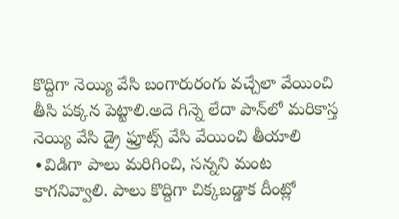కొద్దిగా నెయ్యి వేసి బంగారురంగు వచ్చేలా వేయించి తీసి పక్కన పెట్టాలి.అదె గిన్నె లేదా పాన్‌లో మరికాస్త నెయ్యి వేసి డ్రై ఫ్రూట్స్‌ వేసి వేయించి తీయాలి ∙విడిగా పాలు మరిగించి, సన్నని మంట కాగనివ్వాలి. పాలు కొద్దిగా చిక్కబడ్డాక దీంట్లో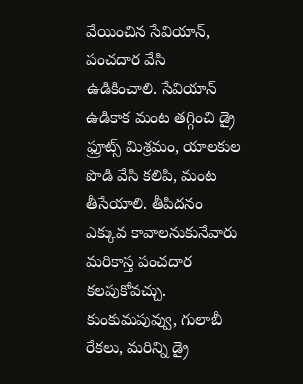వేయించిన సేవియాన్, పంచదార వేసి ఉడికించాలి. సేవియాన్‌ ఉడికాక మంట తగ్గించి డ్రై ఫ్రూట్స్‌ మిశ్రమం, యాలకుల పొడి వేసి కలిపి, మంట తీసేయాలి. తీపిదనం ఎక్కువ కావాలనుకునేవారు మరికాస్త పంచదార కలపుకోవచ్చు. కుంకుమపువ్వు, గులాబీ రేకలు, మరిన్ని డ్రై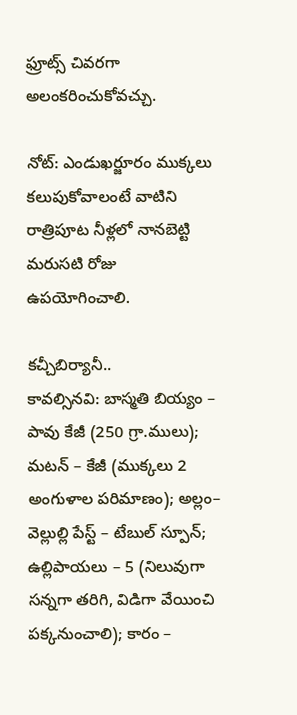ఫ్రూట్స్‌ చివరగా అలంకరించుకోవచ్చు.

నోట్‌: ఎండుఖర్జూరం ముక్కలు కలుపుకోవాలంటే వాటిని రాత్రిపూట నీళ్లలో నానబెట్టి మరుసటి రోజు ఉపయోగించాలి.

కచ్చీబిర్యానీ..
కావల్సినవి: బాస్మతి బియ్యం – పావు కేజీ (250 గ్రా.ములు); మటన్‌ – కేజీ (ముక్కలు 2 అంగుళాల పరిమాణం); అల్లం– వెల్లుల్లి పేస్ట్‌ – టేబుల్‌ స్పూన్‌; ఉల్లిపాయలు – 5 (నిలువుగా సన్నగా తరిగి, విడిగా వేయించి పక్కనుంచాలి); కారం –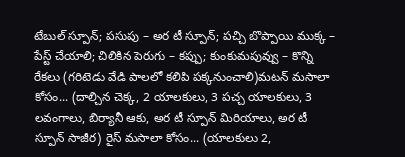టేబుల్‌ స్పూన్‌; పసుపు – అర టీ స్పూన్‌; పచ్చి బొప్పాయి ముక్క – పేస్ట్‌ చేయాలి; చిలికిన పెరుగు – కప్పు; కుంకుమపువ్వు – కొన్ని రేకలు (గరిటెడు వేడి పాలలో కలిపి పక్కనుంచాలి)మటన్‌ మసాలా కోసం... (దాల్చిన చెక్క, 2 యాలకులు, 3 పచ్చ యాలకులు, 3 లవంగాలు, బిర్యానీ ఆకు, అర టీ స్పూన్‌ మిరియాలు, అర టీ స్పూన్‌ సాజీర) రైస్‌ మసాలా కోసం... (యాలకులు 2,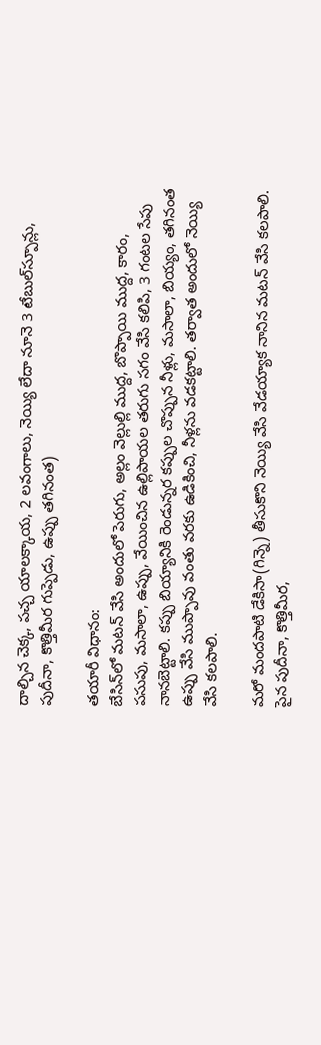దాల్చిన చెక్క, పచ్చ యాలక్కాయ, 2 లవంగాలు, నెయ్యి లేదా నూనె 3 టేబుల్‌స్పూన్లు, పుదీనా, కొత్తిమీర గుప్పెడు, ఉప్పు తగినంత)

తయారీ విధానం:
బేసిన్‌లో మటన్‌ వేసి అందులో పెరుగు, అల్లం వెల్లుల్లి ముద్ద, బొప్పాయి ముద్ద, కారం, పసుపు, మసాలా, ఉప్పు, వేయించిన ఉల్లిపాయల తరుగు సగం వేసి కలిపి, 3 గంటల సేపు నానబెట్టాలి. కప్పు బియ్యానికి రెండున్నర కప్పుల చొప్పున నీళ్లు, మసాలా, బియ్యం, తగినంత ఉప్పు వేసి ముప్పావు వంతు వరకు ఉడికించి, నీళ్లను వడకట్టాలి. తర్వాత అందులో నెయ్యి వేసి కలపాలి.

మరో మందపాటి డేకిసా(గిన్నె) తీసుకొని నెయ్యి వేసి వేడయ్యాక నానిన మటన్‌ వేసి కలపాలి. పైన పుదీనా, కొత్తిమీర,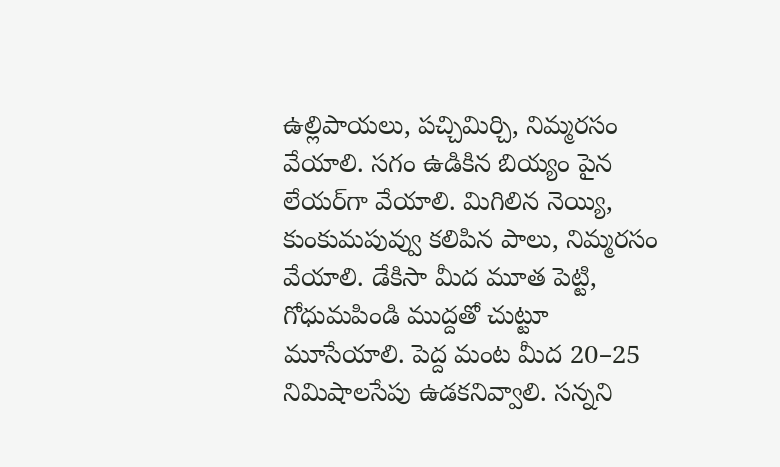ఉల్లిపాయలు, పచ్చిమిర్చి, నిమ్మరసం వేయాలి. సగం ఉడికిన బియ్యం పైన లేయర్‌గా వేయాలి. మిగిలిన నెయ్యి, కుంకుమపువ్వు కలిపిన పాలు, నిమ్మరసం వేయాలి. డేకిసా మీద మూత పెట్టి, గోధుమపిండి ముద్దతో చుట్టూ మూసేయాలి. పెద్ద మంట మీద 20–25 నిమిషాలసేపు ఉడకనివ్వాలి. సన్నని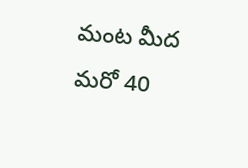మంట మీద మరో 40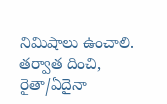నిమిషాలు ఉంచాలి. తర్వాత దించి, రైతా/ఏదైనా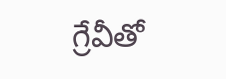గ్రేవీతో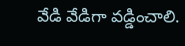వేడి వేడిగా వడ్డించాలి.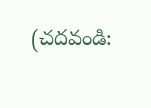(చదవండి: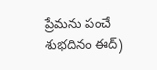ప్రేమను పంచే శుభదినం ఈద్‌)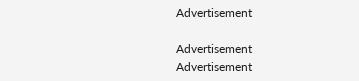Advertisement

Advertisement
Advertisement